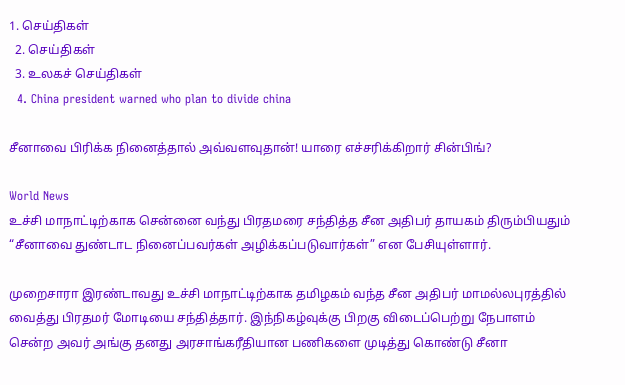1. செய்திகள்
  2. செய்திகள்
  3. உலகச் செய்திகள்
  4. China president warned who plan to divide china

சீனாவை பிரிக்க நினைத்தால் அவ்வளவுதான்! யாரை எச்சரிக்கிறார் சின்பிங்?

World News
உச்சி மாநாட்டிற்காக சென்னை வந்து பிரதமரை சந்தித்த சீன அதிபர் தாயகம் திரும்பியதும் “சீனாவை துண்டாட நினைப்பவர்கள் அழிக்கப்படுவார்கள்” என பேசியுள்ளார்.

முறைசாரா இரண்டாவது உச்சி மாநாட்டிற்காக தமிழகம் வந்த சீன அதிபர் மாமல்லபுரத்தில் வைத்து பிரதமர் மோடியை சந்தித்தார். இந்நிகழ்வுக்கு பிறகு விடைப்பெற்று நேபாளம் சென்ற அவர் அங்கு தனது அரசாங்கரீதியான பணிகளை முடித்து கொண்டு சீனா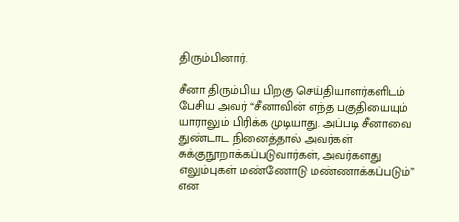திரும்பினார்.

சீனா திரும்பிய பிறகு செய்தியாளர்களிடம் பேசிய அவர் “சீனாவின் எந்த பகுதியையும் யாராலும் பிரிக்க முடியாது. அப்படி சீனாவை துண்டாட நினைத்தால் அவர்கள் சுக்குநூறாக்கப்படுவார்கள், அவர்களது எலும்புகள் மண்ணோடு மண்ணாக்கப்படும்” என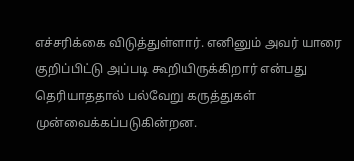எச்சரிக்கை விடுத்துள்ளார். எனினும் அவர் யாரை குறிப்பிட்டு அப்படி கூறியிருக்கிறார் என்பது தெரியாததால் பல்வேறு கருத்துகள் முன்வைக்கப்படுகின்றன.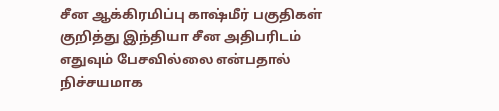சீன ஆக்கிரமிப்பு காஷ்மீர் பகுதிகள் குறித்து இந்தியா சீன அதிபரிடம் எதுவும் பேசவில்லை என்பதால் நிச்சயமாக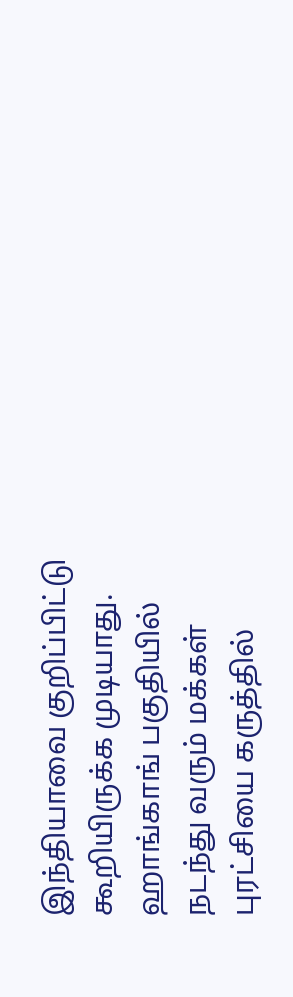இந்தியாவை குறிப்பிட்டு கூறியிருக்க முடியாது. ஹாங்காங் பகுதியில் நடந்து வரும் மக்கள் புரட்சியை கருத்தில்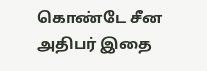கொண்டே சீன அதிபர் இதை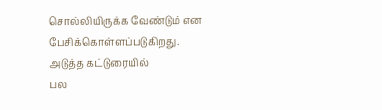சொல்லியிருக்க வேண்டும் என பேசிக்கொள்ளப்படுகிறது.
அடுத்த கட்டுரையில்
பல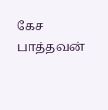கேச பாத்தவன்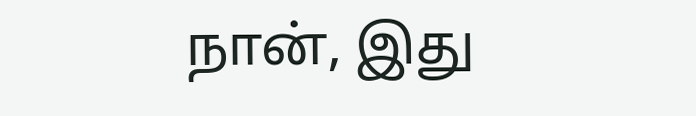நான், இது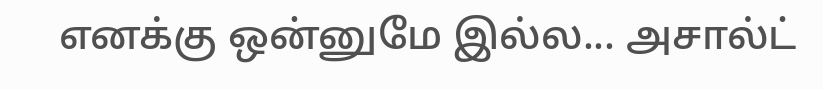எனக்கு ஒன்னுமே இல்ல... அசால்ட்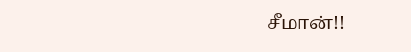சீமான்!!